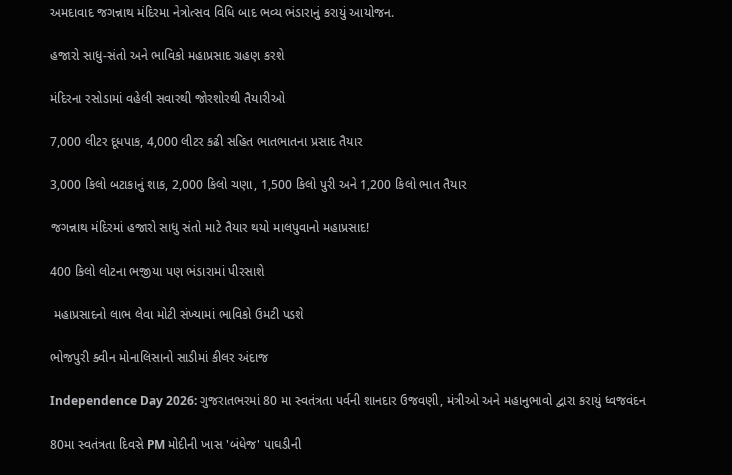અમદાવાદ જગન્નાથ મંદિરમા નેત્રોત્સવ વિધિ બાદ ભવ્ય ભંડારાનું કરાયું આયોજન.

હજારો સાધુ-સંતો અને ભાવિકો મહાપ્રસાદ ગ્રહણ કરશે

મંદિરના રસોડામાં વહેલી સવારથી જોરશોરથી તૈયારીઓ

7,000 લીટર દૂધપાક, 4,000 લીટર કઢી સહિત ભાતભાતના પ્રસાદ તૈયાર

3,000 કિલો બટાકાનું શાક, 2,000 કિલો ચણા, 1,500 કિલો પુરી અને 1,200 કિલો ભાત તૈયાર

જગન્નાથ મંદિરમાં હજારો સાધુ સંતો માટે તૈયાર થયો માલપુવાનો મહાપ્રસાદ!

400 કિલો લોટના ભજીયા પણ ભંડારામાં પીરસાશે

 મહાપ્રસાદનો લાભ લેવા મોટી સંખ્યામાં ભાવિકો ઉમટી પડશે

ભોજપુરી ક્વીન મોનાલિસાનો સાડીમાં કીલર અંદાજ

Independence Day 2026: ગુજરાતભરમાં 80 મા સ્વતંત્રતા પર્વની શાનદાર ઉજવણી, મંત્રીઓ અને મહાનુભાવો દ્વારા કરાયું ધ્વજવંદન

80મા સ્વતંત્રતા દિવસે PM મોદીની ખાસ 'બંધેજ' પાઘડીની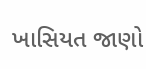ખાસિયત જાણો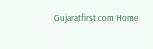Gujaratfirst.com Home